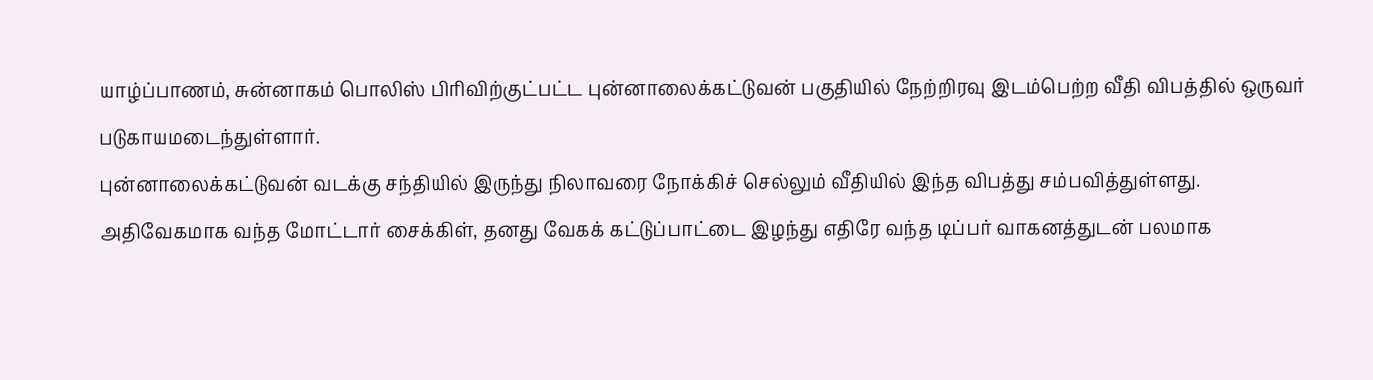யாழ்ப்பாணம், சுன்னாகம் பொலிஸ் பிரிவிற்குட்பட்ட புன்னாலைக்கட்டுவன் பகுதியில் நேற்றிரவு இடம்பெற்ற வீதி விபத்தில் ஒருவர் படுகாயமடைந்துள்ளார்.
புன்னாலைக்கட்டுவன் வடக்கு சந்தியில் இருந்து நிலாவரை நோக்கிச் செல்லும் வீதியில் இந்த விபத்து சம்பவித்துள்ளது.
அதிவேகமாக வந்த மோட்டார் சைக்கிள், தனது வேகக் கட்டுப்பாட்டை இழந்து எதிரே வந்த டிப்பர் வாகனத்துடன் பலமாக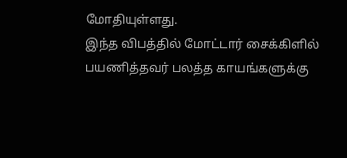மோதியுள்ளது.
இந்த விபத்தில் மோட்டார் சைக்கிளில் பயணித்தவர் பலத்த காயங்களுக்கு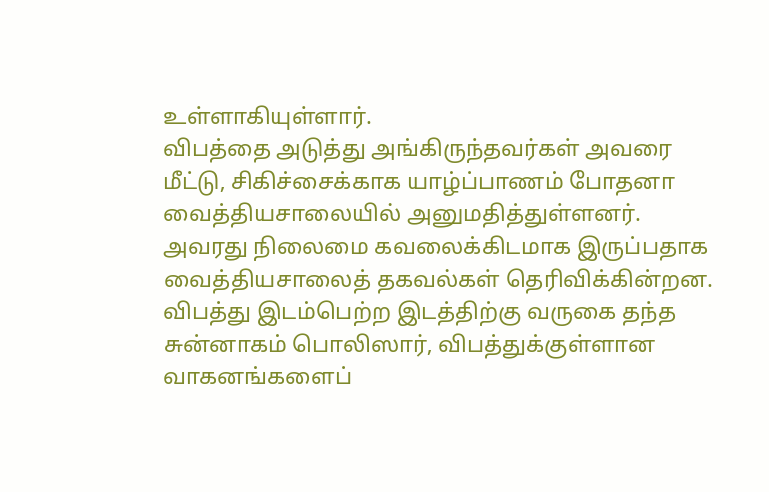உள்ளாகியுள்ளார்.
விபத்தை அடுத்து அங்கிருந்தவர்கள் அவரை மீட்டு, சிகிச்சைக்காக யாழ்ப்பாணம் போதனா வைத்தியசாலையில் அனுமதித்துள்ளனர்.
அவரது நிலைமை கவலைக்கிடமாக இருப்பதாக வைத்தியசாலைத் தகவல்கள் தெரிவிக்கின்றன.
விபத்து இடம்பெற்ற இடத்திற்கு வருகை தந்த சுன்னாகம் பொலிஸார், விபத்துக்குள்ளான வாகனங்களைப்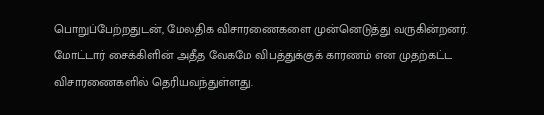பொறுப்பேற்றதுடன், மேலதிக விசாரணைகளை முன்னெடுத்து வருகின்றனர்.
மோட்டார் சைக்கிளின் அதீத வேகமே விபத்துக்குக் காரணம் என முதற்கட்ட விசாரணைகளில் தெரியவந்துள்ளது.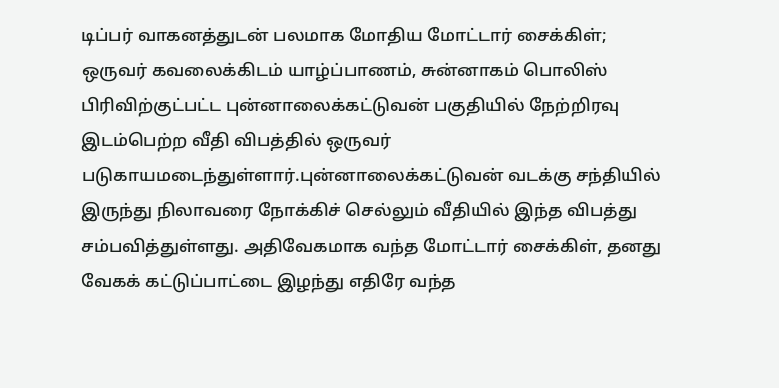டிப்பர் வாகனத்துடன் பலமாக மோதிய மோட்டார் சைக்கிள்; ஒருவர் கவலைக்கிடம் யாழ்ப்பாணம், சுன்னாகம் பொலிஸ் பிரிவிற்குட்பட்ட புன்னாலைக்கட்டுவன் பகுதியில் நேற்றிரவு இடம்பெற்ற வீதி விபத்தில் ஒருவர் படுகாயமடைந்துள்ளார்.புன்னாலைக்கட்டுவன் வடக்கு சந்தியில் இருந்து நிலாவரை நோக்கிச் செல்லும் வீதியில் இந்த விபத்து சம்பவித்துள்ளது. அதிவேகமாக வந்த மோட்டார் சைக்கிள், தனது வேகக் கட்டுப்பாட்டை இழந்து எதிரே வந்த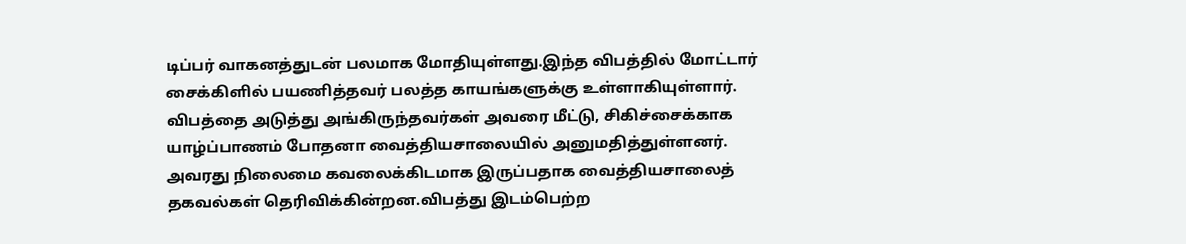டிப்பர் வாகனத்துடன் பலமாக மோதியுள்ளது.இந்த விபத்தில் மோட்டார் சைக்கிளில் பயணித்தவர் பலத்த காயங்களுக்கு உள்ளாகியுள்ளார். விபத்தை அடுத்து அங்கிருந்தவர்கள் அவரை மீட்டு, சிகிச்சைக்காக யாழ்ப்பாணம் போதனா வைத்தியசாலையில் அனுமதித்துள்ளனர். அவரது நிலைமை கவலைக்கிடமாக இருப்பதாக வைத்தியசாலைத் தகவல்கள் தெரிவிக்கின்றன.விபத்து இடம்பெற்ற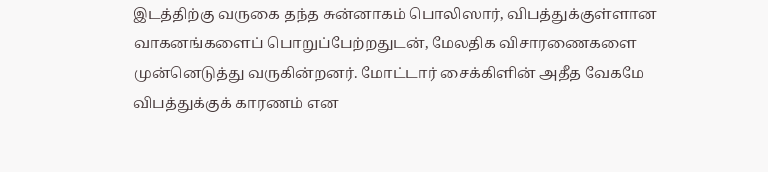இடத்திற்கு வருகை தந்த சுன்னாகம் பொலிஸார், விபத்துக்குள்ளான வாகனங்களைப் பொறுப்பேற்றதுடன், மேலதிக விசாரணைகளை முன்னெடுத்து வருகின்றனர். மோட்டார் சைக்கிளின் அதீத வேகமே விபத்துக்குக் காரணம் என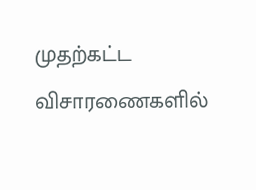முதற்கட்ட விசாரணைகளில்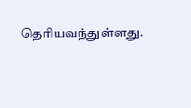தெரியவந்துள்ளது.